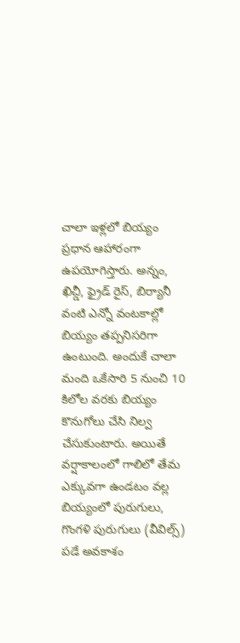చాలా ఇళ్లలో బియ్యం ప్రధాన ఆహారంగా ఉపయోగిస్తారు. అన్నం, ఖిచ్డీ, ఫ్రైడ్ రైస్, బిర్యానీ వంటి ఎన్నో వంటకాల్లో బియ్యం తప్పనిసరిగా ఉంటుంది. అందుకే చాలా మంది ఒకేసారి 5 నుంచి 10 కిలోల వరకు బియ్యం కొనుగోలు చేసి నిల్వ చేసుకుంటారు. అయితే వర్షాకాలంలో గాలిలో తేమ ఎక్కువగా ఉండటం వల్ల బియ్యంలో పురుగులు, గొంగళి పురుగులు (వీవిల్స్) పడే అవకాశం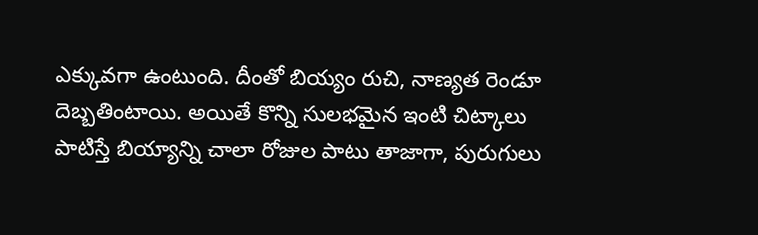ఎక్కువగా ఉంటుంది. దీంతో బియ్యం రుచి, నాణ్యత రెండూ దెబ్బతింటాయి. అయితే కొన్ని సులభమైన ఇంటి చిట్కాలు పాటిస్తే బియ్యాన్ని చాలా రోజుల పాటు తాజాగా, పురుగులు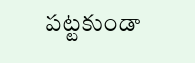పట్టకుండా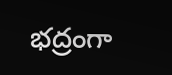భద్రంగా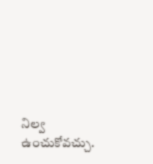నిల్వ ఉంచుకోవచ్చు.